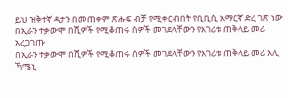ይህ ዝቅተኛ ዳታን በመጠቀም ጽሑፍ ብቻ የሚቀርብበት የቢቢሲ አማርኛ ድረ ገጽ ነው
በኢራን ተቃውሞ በሺዎች የሚቆጠሩ ሰዎች መገደላቸውን የአገሪቱ ጠቅላይ መሪ አረጋገጡ
በኢራን ተቃውሞ በሺዎች የሚቆጠሩ ሰዎች መገደላቸውን የአገሪቱ ጠቅላይ መሪ አሊ ኻሜኒ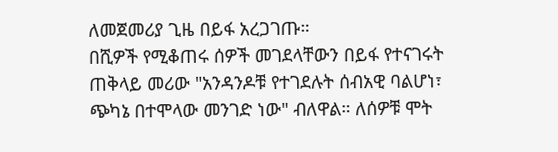ለመጀመሪያ ጊዜ በይፋ አረጋገጡ።
በሺዎች የሚቆጠሩ ሰዎች መገደላቸውን በይፋ የተናገሩት ጠቅላይ መሪው "አንዳንዶቹ የተገደሉት ሰብአዊ ባልሆነ፣ ጭካኔ በተሞላው መንገድ ነው" ብለዋል። ለሰዎቹ ሞት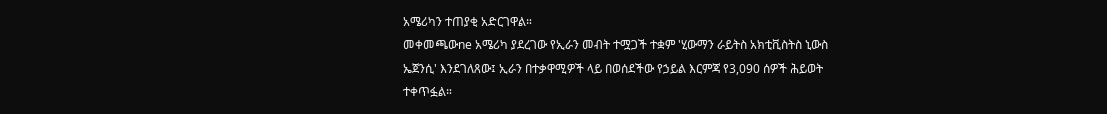አሜሪካን ተጠያቂ አድርገዋል።
መቀመጫውne አሜሪካ ያደረገው የኢራን መብት ተሟጋች ተቋም 'ሂውማን ራይትስ አክቲቪስትስ ኒውስ ኤጀንሲ' እንደገለጸው፤ ኢራን በተቃዋሚዎች ላይ በወሰደችው የኃይል እርምጃ የ3,090 ሰዎች ሕይወት ተቀጥፏል።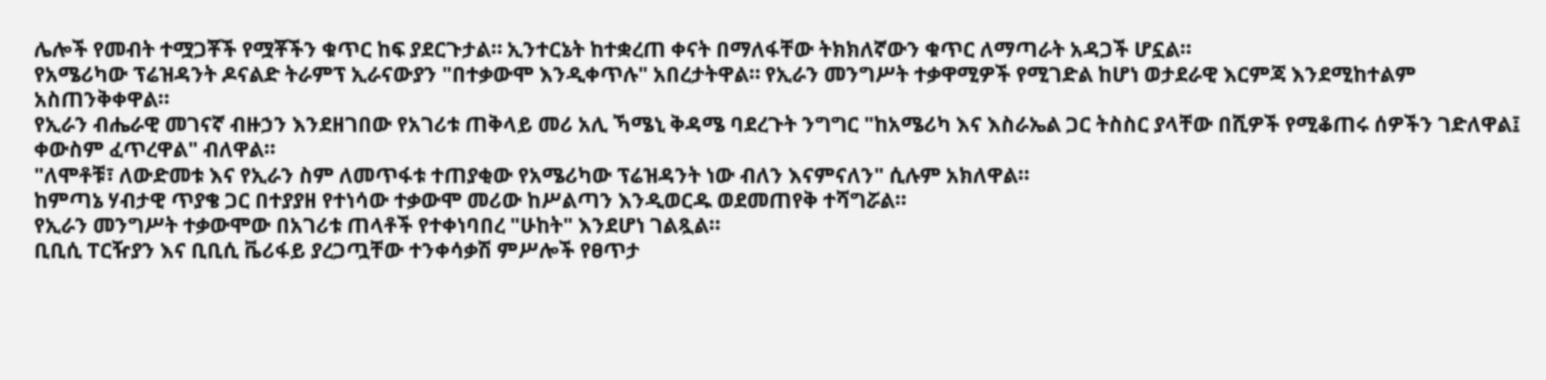ሌሎች የመብት ተሟጋቾች የሟቾችን ቁጥር ከፍ ያደርጉታል። ኢንተርኔት ከተቋረጠ ቀናት በማለፋቸው ትክክለኛውን ቁጥር ለማጣራት አዳጋች ሆኗል።
የአሜሪካው ፕሬዝዳንት ዶናልድ ትራምፕ ኢራናውያን "በተቃውሞ እንዲቀጥሉ" አበረታትዋል። የኢራን መንግሥት ተቃዋሚዎች የሚገድል ከሆነ ወታደራዊ እርምጃ እንደሚከተልም አስጠንቅቀዋል።
የኢራን ብሔራዊ መገናኛ ብዙኃን እንደዘገበው የአገሪቱ ጠቅላይ መሪ አሊ ኻሜኒ ቅዳሜ ባደረጉት ንግግር "ከአሜሪካ እና እስራኤል ጋር ትስስር ያላቸው በሺዎች የሚቆጠሩ ሰዎችን ገድለዋል፤ ቀውስም ፈጥረዋል" ብለዋል።
"ለሞቶቹ፣ ለውድመቱ እና የኢራን ስም ለመጥፋቱ ተጠያቂው የአሜሪካው ፕሬዝዳንት ነው ብለን እናምናለን" ሲሉም አክለዋል።
ከምጣኔ ሃብታዊ ጥያቄ ጋር በተያያዘ የተነሳው ተቃውሞ መሪው ከሥልጣን እንዲወርዱ ወደመጠየቅ ተሻግሯል።
የኢራን መንግሥት ተቃውሞው በአገሪቱ ጠላቶች የተቀነባበረ "ሁከት" እንደሆነ ገልጿል።
ቢቢሲ ፐርዥያን እና ቢቢሲ ቬሪፋይ ያረጋጧቸው ተንቀሳቃሽ ምሥሎች የፀጥታ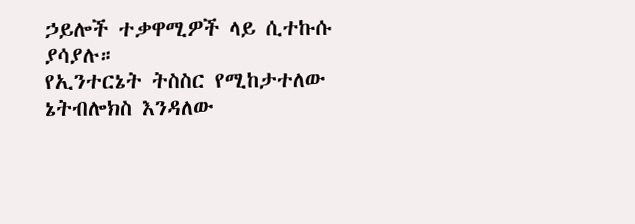ኃይሎች ተቃዋሚዎች ላይ ሲተኩሱ ያሳያሉ።
የኢንተርኔት ትስስር የሚከታተለው ኔትብሎክስ እንዳለው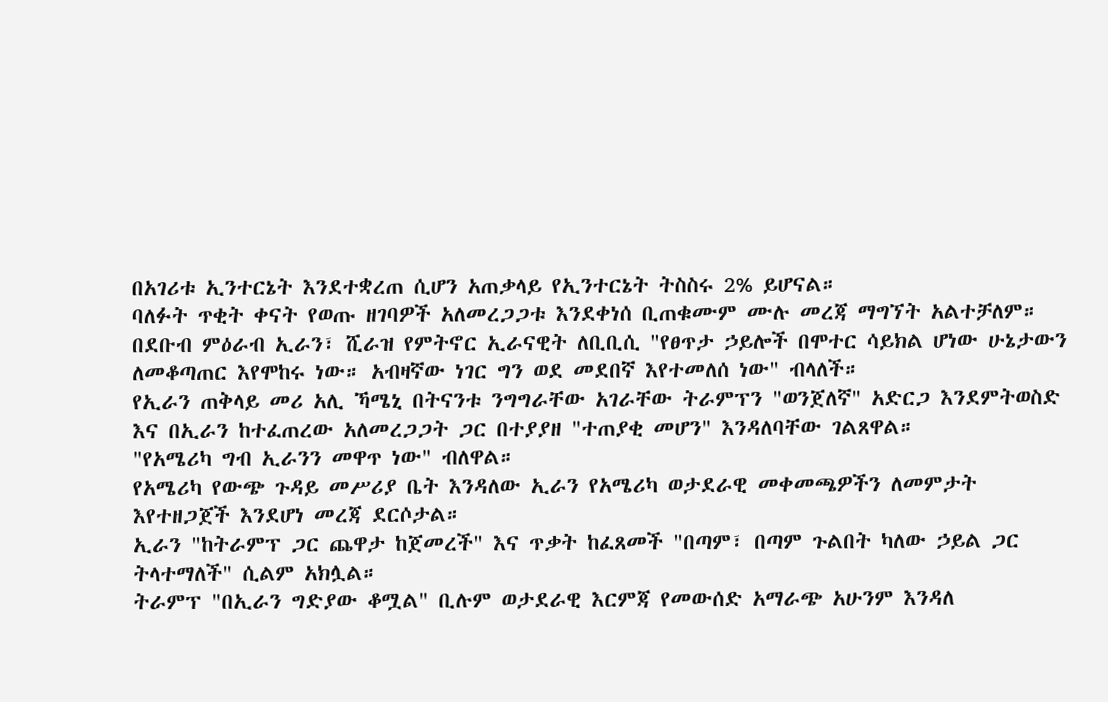በአገሪቱ ኢንተርኔት እንደተቋረጠ ሲሆን አጠቃላይ የኢንተርኔት ትስስሩ 2% ይሆናል።
ባለፉት ጥቂት ቀናት የወጡ ዘገባዎች አለመረጋጋቱ እንደቀነሰ ቢጠቁሙም ሙሉ መረጃ ማግኘት አልተቻለም።
በደቡብ ምዕራብ ኢራን፣ ሺራዝ የምትኖር ኢራናዊት ለቢቢሲ "የፀጥታ ኃይሎች በሞተር ሳይክል ሆነው ሁኔታውን ለመቆጣጠር እየሞከሩ ነው። አብዛኛው ነገር ግን ወደ መደበኛ እየተመለሰ ነው" ብላለች።
የኢራን ጠቅላይ መሪ አሊ ኻሜኒ በትናንቱ ንግግራቸው አገራቸው ትራምፕን "ወንጀለኛ" አድርጋ እንደምትወስድ እና በኢራን ከተፈጠረው አለመረጋጋት ጋር በተያያዘ "ተጠያቂ መሆን" እንዳለባቸው ገልጸዋል።
"የአሜሪካ ግብ ኢራንን መዋጥ ነው" ብለዋል።
የአሜሪካ የውጭ ጉዳይ መሥሪያ ቤት እንዳለው ኢራን የአሜሪካ ወታደራዊ መቀመጫዎችን ለመምታት እየተዘጋጀች እንደሆነ መረጃ ደርሶታል።
ኢራን "ከትራምፕ ጋር ጨዋታ ከጀመረች" እና ጥቃት ከፈጸመች "በጣም፣ በጣም ጉልበት ካለው ኃይል ጋር ትላተማለች" ሲልም አክሏል።
ትራምፕ "በኢራን ግድያው ቆሟል" ቢሉም ወታደራዊ እርምጃ የመውሰድ አማራጭ አሁንም እንዳለ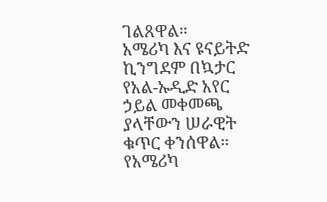ገልጸዋል።
አሜሪካ እና ዩናይትድ ኪንግደም በኳታር የአል-ኡዲድ አየር ኃይል መቀመጫ ያላቸውን ሠራዊት ቁጥር ቀንሰዋል።
የአሜሪካ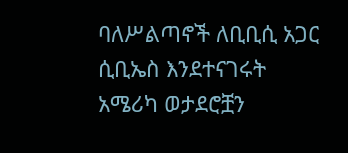ባለሥልጣኖች ለቢቢሲ አጋር ሲቢኤስ እንደተናገሩት አሜሪካ ወታደሮቿን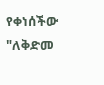የቀነሰችው "ለቅድመ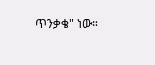ጥንቃቄ" ነው።